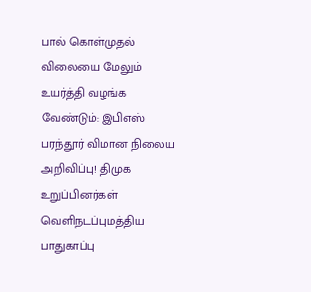பால் கொள்முதல் விலையை மேலும் உயர்த்தி வழங்க வேண்டும்: இபிஎஸ் பரந்தூர் விமான நிலைய அறிவிப்பு! திமுக உறுப்பினர்கள் வெளிநடப்புமத்திய பாதுகாப்பு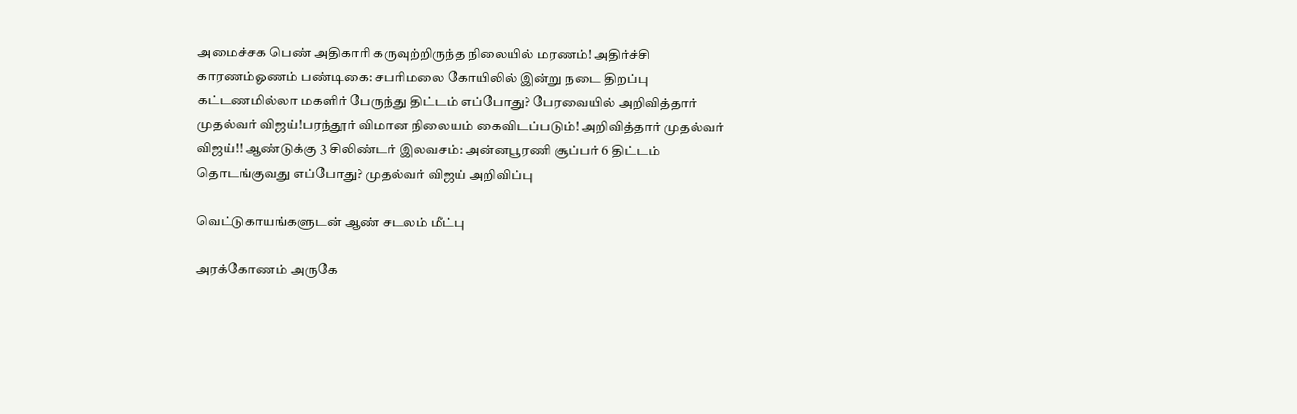அமைச்சக பெண் அதிகாரி கருவுற்றிருந்த நிலையில் மரணம்! அதிர்ச்சி காரணம்ஓணம் பண்டிகை: சபரிமலை கோயிலில் இன்று நடை திறப்பு கட்டணமில்லா மகளிர் பேருந்து திட்டம் எப்போது? பேரவையில் அறிவித்தார் முதல்வர் விஜய்!பரந்தூர் விமான நிலையம் கைவிடப்படும்! அறிவித்தார் முதல்வர் விஜய்!! ஆண்டுக்கு 3 சிலிண்டர் இலவசம்: அன்னபூரணி சூப்பர் 6 திட்டம் தொடங்குவது எப்போது? முதல்வர் விஜய் அறிவிப்பு

வெட்டுகாயங்களுடன் ஆண் சடலம் மீட்பு

அரக்கோணம் அருகே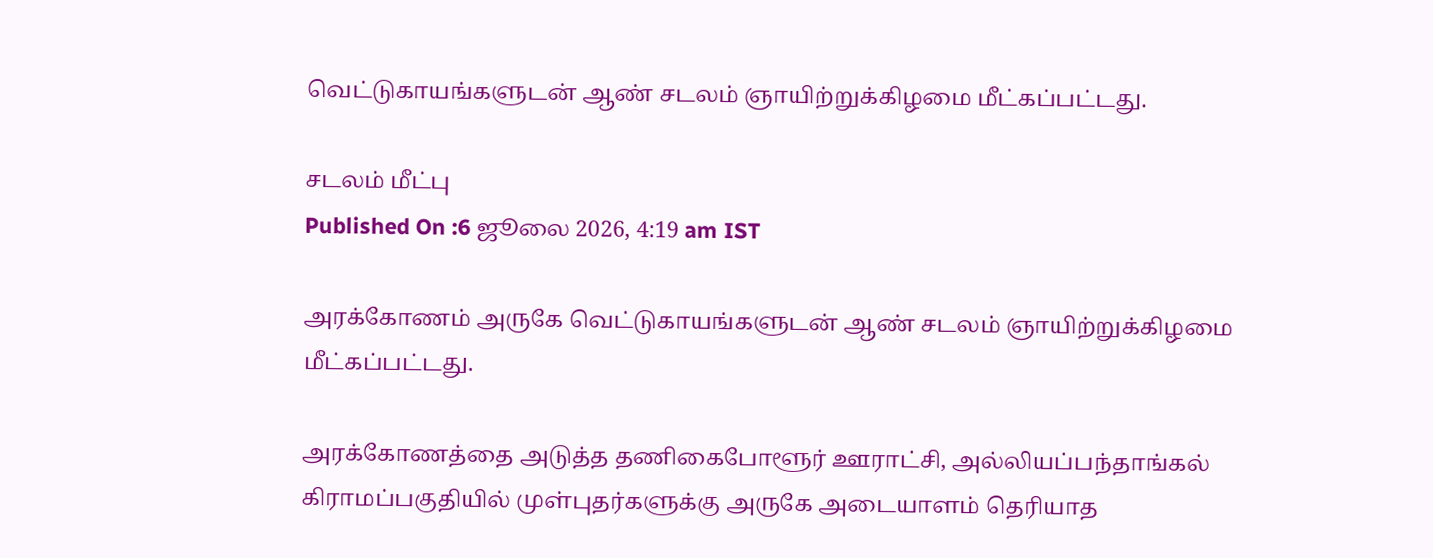வெட்டுகாயங்களுடன் ஆண் சடலம் ஞாயிற்றுக்கிழமை மீட்கப்பட்டது.

சடலம் மீட்பு
Published On :6 ஜூலை 2026, 4:19 am IST

அரக்கோணம் அருகே வெட்டுகாயங்களுடன் ஆண் சடலம் ஞாயிற்றுக்கிழமை மீட்கப்பட்டது.

அரக்கோணத்தை அடுத்த தணிகைபோளூர் ஊராட்சி, அல்லியப்பந்தாங்கல் கிராமப்பகுதியில் முள்புதர்களுக்கு அருகே அடையாளம் தெரியாத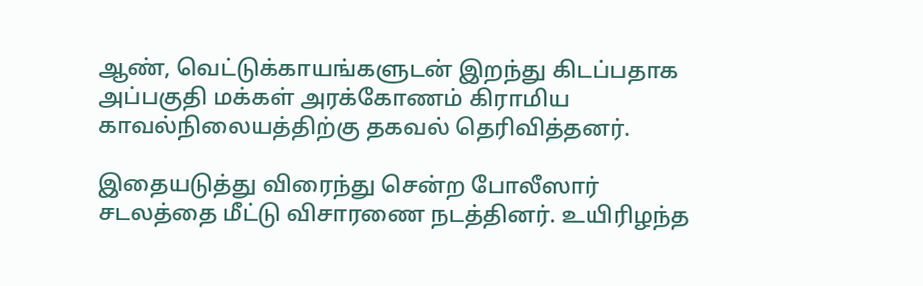ஆண், வெட்டுக்காயங்களுடன் இறந்து கிடப்பதாக அப்பகுதி மக்கள் அரக்கோணம் கிராமிய காவல்நிலையத்திற்கு தகவல் தெரிவித்தனர்.

இதையடுத்து விரைந்து சென்ற போலீஸார் சடலத்தை மீட்டு விசாரணை நடத்தினர். உயிரிழந்த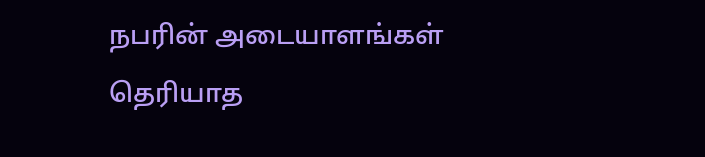நபரின் அடையாளங்கள் தெரியாத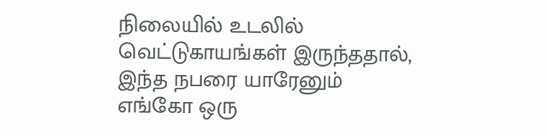நிலையில் உடலில் வெட்டுகாயங்கள் இருந்ததால், இந்த நபரை யாரேனும் எங்கோ ஒரு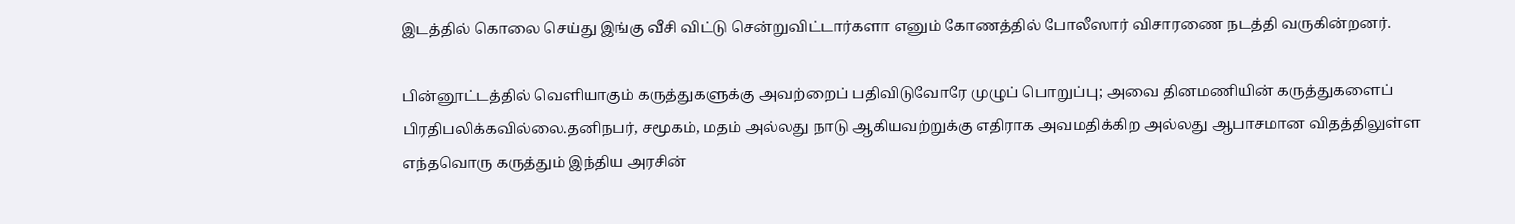இடத்தில் கொலை செய்து இங்கு வீசி விட்டு சென்றுவிட்டார்களா எனும் கோணத்தில் போலீஸார் விசாரணை நடத்தி வருகின்றனர்.

பின்னூட்டத்தில் வெளியாகும் கருத்துகளுக்கு அவற்றைப் பதிவிடுவோரே முழுப் பொறுப்பு; அவை தினமணியின் கருத்துகளைப் பிரதிபலிக்கவில்லை.தனிநபர், சமூகம், மதம் அல்லது நாடு ஆகியவற்றுக்கு எதிராக அவமதிக்கிற அல்லது ஆபாசமான விதத்திலுள்ள எந்தவொரு கருத்தும் இந்திய அரசின்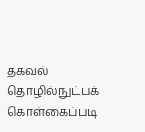தகவல் தொழில்நுட்பக் கொள்கைப்படி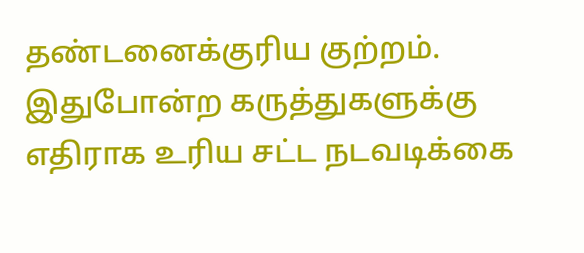தண்டனைக்குரிய குற்றம். இதுபோன்ற கருத்துகளுக்கு எதிராக உரிய சட்ட நடவடிக்கை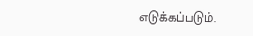எடுக்கப்படும்.